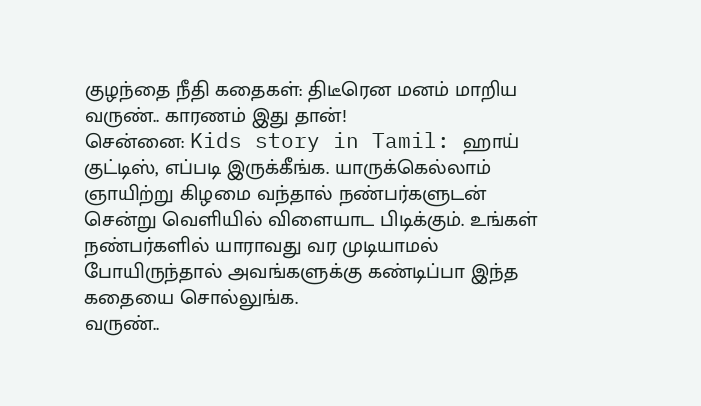குழந்தை நீதி கதைகள்: திடீரென மனம் மாறிய வருண்.. காரணம் இது தான்!
சென்னை: Kids story in Tamil: ஹாய் குட்டிஸ், எப்படி இருக்கீங்க. யாருக்கெல்லாம் ஞாயிற்று கிழமை வந்தால் நண்பர்களுடன் சென்று வெளியில் விளையாட பிடிக்கும். உங்கள் நண்பர்களில் யாராவது வர முடியாமல் போயிருந்தால் அவங்களுக்கு கண்டிப்பா இந்த கதையை சொல்லுங்க.
வருண்..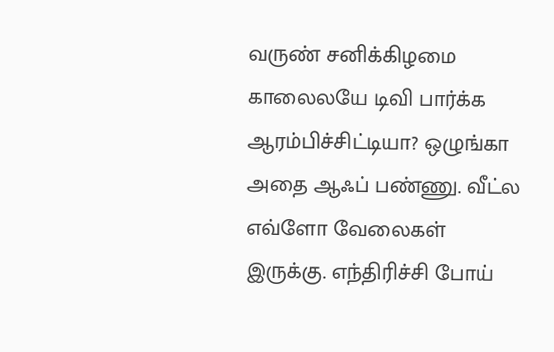வருண் சனிக்கிழமை காலைலயே டிவி பார்க்க ஆரம்பிச்சிட்டியா? ஒழுங்கா அதை ஆஃப் பண்ணு. வீட்ல எவ்ளோ வேலைகள் இருக்கு. எந்திரிச்சி போய்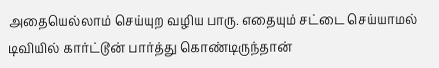அதையெல்லாம் செய்யுற வழிய பாரு. எதையும் சட்டை செய்யாமல் டிவியில் கார்ட்டூன் பார்த்து கொண்டிருந்தான்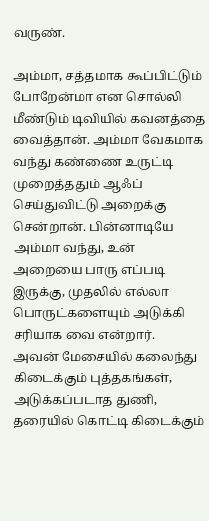வருண்.

அம்மா, சத்தமாக கூப்பிட்டும் போறேன்மா என சொல்லி மீண்டும் டிவியில் கவனத்தை வைத்தான். அம்மா வேகமாக வந்து கண்ணை உருட்டி முறைத்ததும் ஆஃப் செய்துவிட்டு அறைக்கு சென்றான். பின்னாடியே அம்மா வந்து, உன் அறையை பாரு எப்படி இருக்கு, முதலில் எல்லா பொருட்களையும் அடுக்கி சரியாக வை என்றார்.
அவன் மேசையில் கலைந்து கிடைக்கும் புத்தகங்கள், அடுக்கப்படாத துணி, தரையில் கொட்டி கிடைக்கும்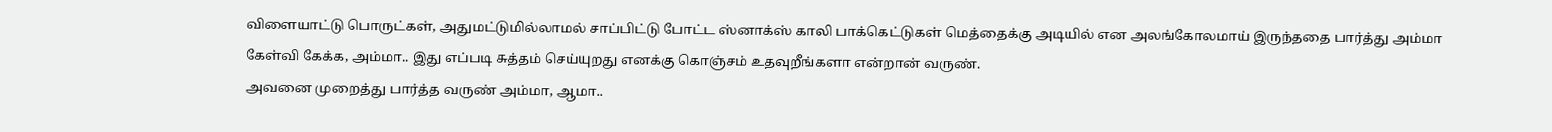விளையாட்டு பொருட்கள், அதுமட்டுமில்லாமல் சாப்பிட்டு போட்ட ஸ்னாக்ஸ் காலி பாக்கெட்டுகள் மெத்தைக்கு அடியில் என அலங்கோலமாய் இருந்ததை பார்த்து அம்மா கேள்வி கேக்க, அம்மா.. இது எப்படி சுத்தம் செய்யுறது எனக்கு கொஞ்சம் உதவுறீங்களா என்றான் வருண்.
அவனை முறைத்து பார்த்த வருண் அம்மா, ஆமா..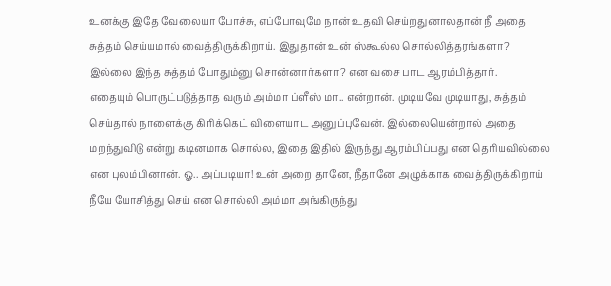உனக்கு இதே வேலையா போச்சு, எப்போவுமே நான் உதவி செய்றதுனாலதான் நீ அதை சுத்தம் செய்யமால் வைத்திருக்கிறாய். இதுதான் உன் ஸ்கூல்ல சொல்லித்தரங்களா? இல்லை இந்த சுத்தம் போதும்னு சொன்னார்களா? என வசை பாட ஆரம்பித்தார்.
எதையும் பொருட்படுத்தாத வரும் அம்மா ப்ளீஸ் மா.. என்றான். முடியவே முடியாது, சுத்தம் செய்தால் நாளைக்கு கிரிக்கெட் விளையாட அனுப்புவேன். இல்லையென்றால் அதை மறந்துவிடு என்று கடினமாக சொல்ல, இதை இதில் இருந்து ஆரம்பிப்பது என தெரியவில்லை என புலம்பினான். ஓ.. அப்படியா! உன் அறை தானே, நீதானே அழுக்காக வைத்திருக்கிறாய் நீயே யோசித்து செய் என சொல்லி அம்மா அங்கிருந்து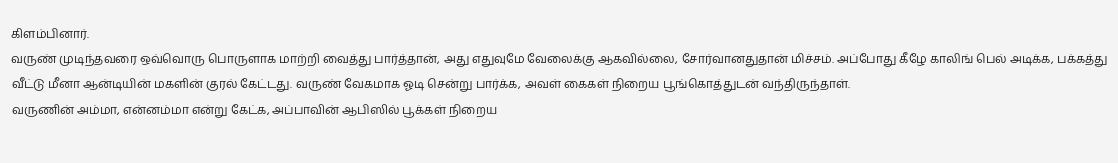கிளம்பினார்.
வருண் முடிந்தவரை ஒவ்வொரு பொருளாக மாற்றி வைத்து பார்த்தான், அது எதுவுமே வேலைக்கு ஆகவில்லை, சோர்வானதுதான் மிச்சம். அப்போது கீழே காலிங் பெல் அடிக்க, பக்கத்து வீட்டு மீனா ஆன்டியின் மகளின் குரல் கேட்டது. வருண் வேகமாக ஓடி சென்று பார்க்க, அவள் கைகள் நிறைய பூங்கொத்துடன் வந்திருந்தாள்.
வருணின் அம்மா, என்னம்மா என்று கேட்க, அப்பாவின் ஆபிஸில் பூக்கள் நிறைய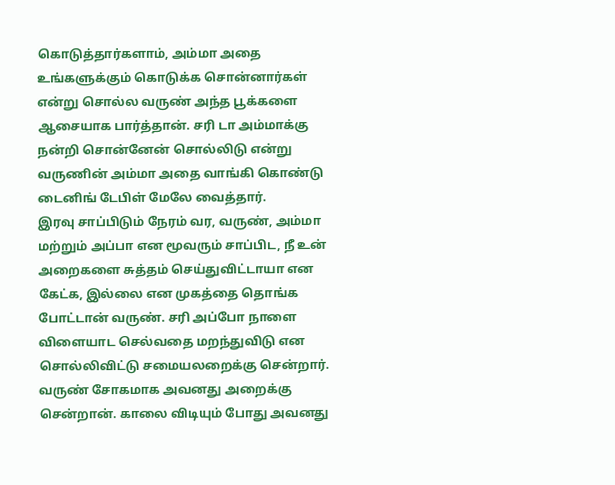கொடுத்தார்களாம், அம்மா அதை உங்களுக்கும் கொடுக்க சொன்னார்கள் என்று சொல்ல வருண் அந்த பூக்களை ஆசையாக பார்த்தான். சரி டா அம்மாக்கு நன்றி சொன்னேன் சொல்லிடு என்று வருணின் அம்மா அதை வாங்கி கொண்டு டைனிங் டேபிள் மேலே வைத்தார்.
இரவு சாப்பிடும் நேரம் வர, வருண், அம்மா மற்றும் அப்பா என மூவரும் சாப்பிட, நீ உன் அறைகளை சுத்தம் செய்துவிட்டாயா என கேட்க, இல்லை என முகத்தை தொங்க போட்டான் வருண். சரி அப்போ நாளை விளையாட செல்வதை மறந்துவிடு என சொல்லிவிட்டு சமையலறைக்கு சென்றார்.
வருண் சோகமாக அவனது அறைக்கு சென்றான். காலை விடியும் போது அவனது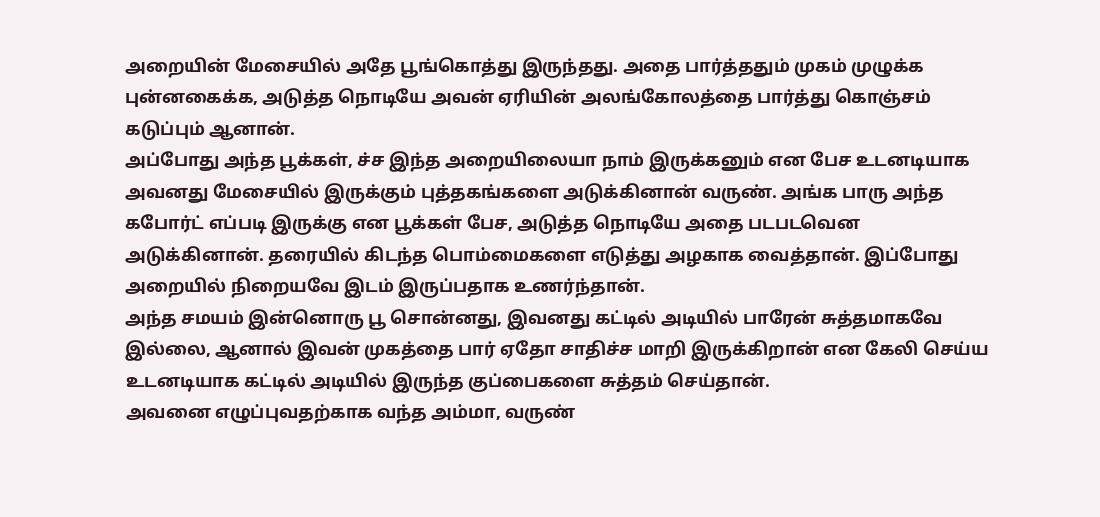அறையின் மேசையில் அதே பூங்கொத்து இருந்தது. அதை பார்த்ததும் முகம் முழுக்க புன்னகைக்க, அடுத்த நொடியே அவன் ஏரியின் அலங்கோலத்தை பார்த்து கொஞ்சம் கடுப்பும் ஆனான்.
அப்போது அந்த பூக்கள், ச்ச இந்த அறையிலையா நாம் இருக்கனும் என பேச உடனடியாக அவனது மேசையில் இருக்கும் புத்தகங்களை அடுக்கினான் வருண். அங்க பாரு அந்த கபோர்ட் எப்படி இருக்கு என பூக்கள் பேச, அடுத்த நொடியே அதை படபடவென அடுக்கினான். தரையில் கிடந்த பொம்மைகளை எடுத்து அழகாக வைத்தான். இப்போது அறையில் நிறையவே இடம் இருப்பதாக உணர்ந்தான்.
அந்த சமயம் இன்னொரு பூ சொன்னது, இவனது கட்டில் அடியில் பாரேன் சுத்தமாகவே இல்லை, ஆனால் இவன் முகத்தை பார் ஏதோ சாதிச்ச மாறி இருக்கிறான் என கேலி செய்ய உடனடியாக கட்டில் அடியில் இருந்த குப்பைகளை சுத்தம் செய்தான்.
அவனை எழுப்புவதற்காக வந்த அம்மா, வருண்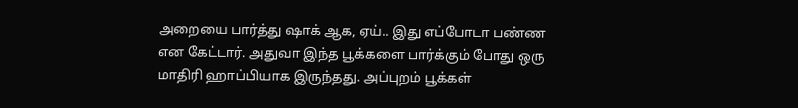அறையை பார்த்து ஷாக் ஆக, ஏய்.. இது எப்போடா பண்ண என கேட்டார். அதுவா இந்த பூக்களை பார்க்கும் போது ஒரு மாதிரி ஹாப்பியாக இருந்தது. அப்புறம் பூக்கள்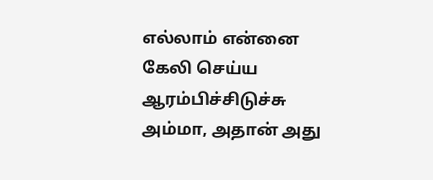எல்லாம் என்னை கேலி செய்ய ஆரம்பிச்சிடுச்சு அம்மா, அதான் அது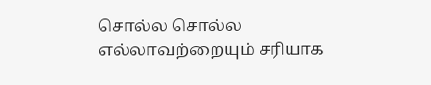சொல்ல சொல்ல எல்லாவற்றையும் சரியாக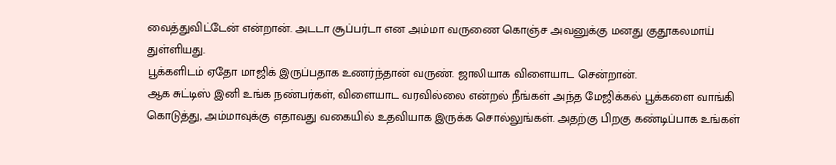வைத்துவிட்டேன் என்றான். அடடா சூப்பர்டா என அம்மா வருணை கொஞ்ச அவனுக்கு மனது குதூகலமாய் துள்ளியது.
பூக்களிடம் ஏதோ மாஜிக் இருப்பதாக உணர்ந்தான் வருண். ஜாலியாக விளையாட சென்றான்.
ஆக சுட்டிஸ் இனி உங்க நண்பர்கள், விளையாட வரவில்லை என்றல் நீங்கள் அந்த மேஜிக்கல் பூக்களை வாங்கி கொடுத்து, அம்மாவுக்கு எதாவது வகையில் உதவியாக இருக்க சொல்லுங்கள். அதற்கு பிறகு கண்டிப்பாக உங்கள்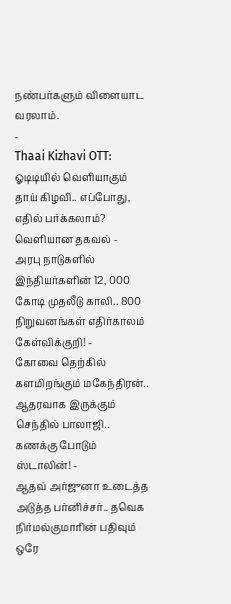நண்பர்களும் விளையாட வரலாம்.
-
Thaai Kizhavi OTT: ஓடிடியில் வெளியாகும் தாய் கிழவி.. எப்போது, எதில் பர்க்கலாம்? வெளியான தகவல் -
அரபு நாடுகளில் இந்தியர்களின் 12, 000 கோடி முதலீடு காலி.. 800 நிறுவனங்கள் எதிர்காலம் கேள்விக்குறி! -
கோவை தெற்கில் களமிறங்கும் மகேந்திரன்.. ஆதரவாக இருக்கும் செந்தில் பாலாஜி.. கணக்கு போடும் ஸ்டாலின்! -
ஆதவ் அர்ஜுனா உடைத்த அடுத்த பர்னிச்சர்.. தவெக நிர்மல்குமாரின் பதிவும் ஒரே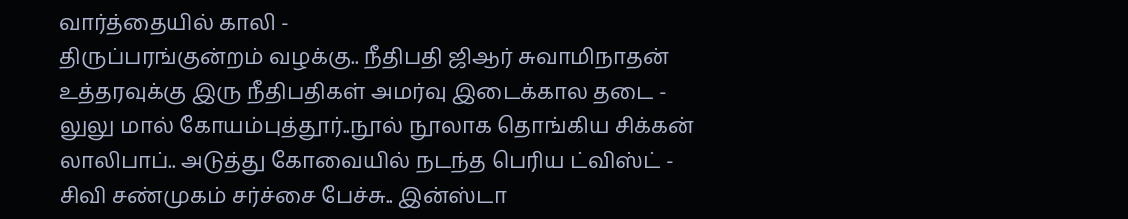வார்த்தையில் காலி -
திருப்பரங்குன்றம் வழக்கு.. நீதிபதி ஜிஆர் சுவாமிநாதன் உத்தரவுக்கு இரு நீதிபதிகள் அமர்வு இடைக்கால தடை -
லுலு மால் கோயம்புத்தூர்..நூல் நூலாக தொங்கிய சிக்கன் லாலிபாப்.. அடுத்து கோவையில் நடந்த பெரிய ட்விஸ்ட் -
சிவி சண்முகம் சர்ச்சை பேச்சு.. இன்ஸ்டா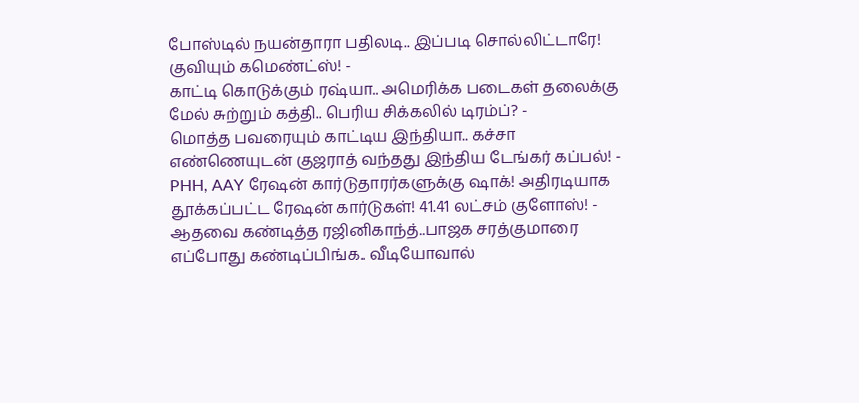போஸ்டில் நயன்தாரா பதிலடி.. இப்படி சொல்லிட்டாரே! குவியும் கமெண்ட்ஸ்! -
காட்டி கொடுக்கும் ரஷ்யா.. அமெரிக்க படைகள் தலைக்கு மேல் சுற்றும் கத்தி.. பெரிய சிக்கலில் டிரம்ப்? -
மொத்த பவரையும் காட்டிய இந்தியா.. கச்சா எண்ணெயுடன் குஜராத் வந்தது இந்திய டேங்கர் கப்பல்! -
PHH, AAY ரேஷன் கார்டுதாரர்களுக்கு ஷாக்! அதிரடியாக தூக்கப்பட்ட ரேஷன் கார்டுகள்! 41.41 லட்சம் குளோஸ்! -
ஆதவை கண்டித்த ரஜினிகாந்த்..பாஜக சரத்குமாரை எப்போது கண்டிப்பிங்க.. வீடியோவால்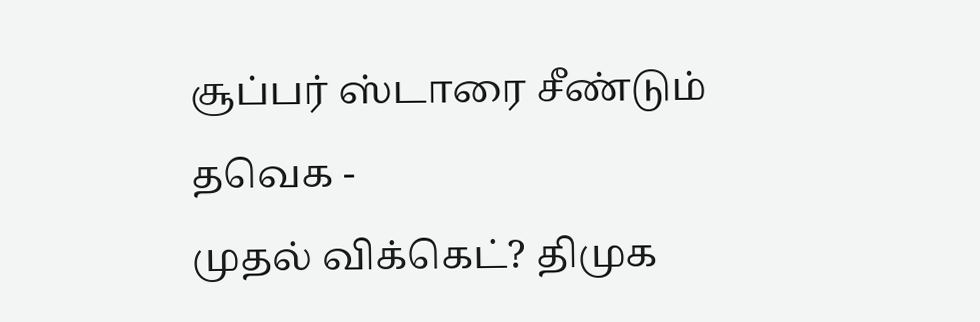சூப்பர் ஸ்டாரை சீண்டும் தவெக -
முதல் விக்கெட்? திமுக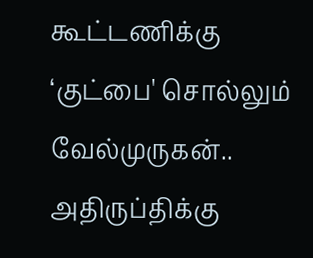கூட்டணிக்கு ‘குட்பை' சொல்லும் வேல்முருகன்.. அதிருப்திக்கு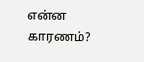என்ன காரணம்?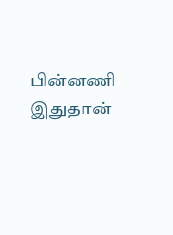பின்னணி இதுதான்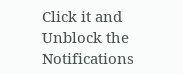Click it and Unblock the Notifications